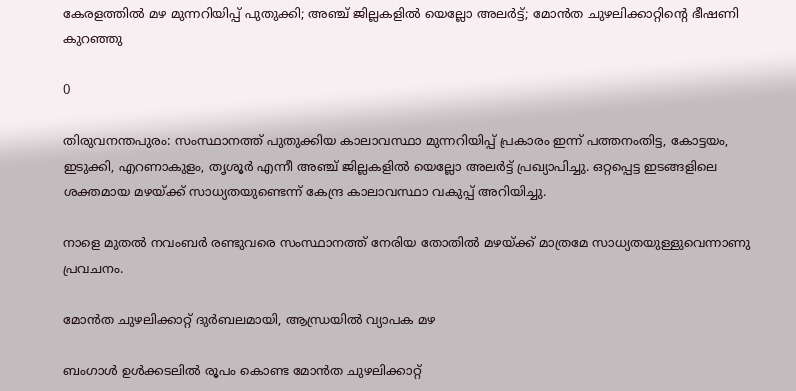കേരളത്തിൽ മഴ മുന്നറിയിപ്പ് പുതുക്കി; അഞ്ച് ജില്ലകളിൽ യെല്ലോ അലർട്ട്; മോൻത ചുഴലിക്കാറ്റിന്റെ ഭീഷണി കുറഞ്ഞു

0

തിരുവനന്തപുരം: സംസ്ഥാനത്ത് പുതുക്കിയ കാലാവസ്ഥാ മുന്നറിയിപ്പ് പ്രകാരം ഇന്ന് പത്തനംതിട്ട, കോട്ടയം, ഇടുക്കി, എറണാകുളം, തൃശൂർ എന്നീ അഞ്ച് ജില്ലകളിൽ യെല്ലോ അലർട്ട് പ്രഖ്യാപിച്ചു. ഒറ്റപ്പെട്ട ഇടങ്ങളിലെ ശക്തമായ മഴയ്ക്ക് സാധ്യതയുണ്ടെന്ന് കേന്ദ്ര കാലാവസ്ഥാ വകുപ്പ് അറിയിച്ചു.

നാളെ മുതൽ നവംബർ രണ്ടുവരെ സംസ്ഥാനത്ത് നേരിയ തോതിൽ മഴയ്ക്ക് മാത്രമേ സാധ്യതയുള്ളുവെന്നാണു പ്രവചനം.

മോൻത ചുഴലിക്കാറ്റ് ദുർബലമായി, ആന്ധ്രയിൽ വ്യാപക മഴ

ബംഗാൾ ഉൾക്കടലിൽ രൂപം കൊണ്ട മോൻത ചുഴലിക്കാറ്റ്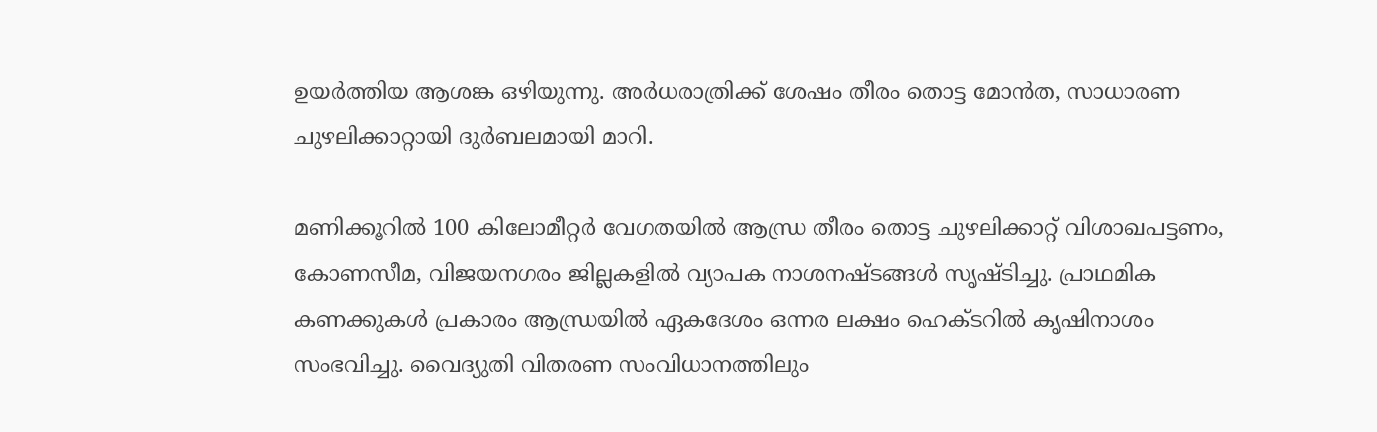ഉയർത്തിയ ആശങ്ക ഒഴിയുന്നു. അർധരാത്രിക്ക് ശേഷം തീരം തൊട്ട മോൻത, സാധാരണ ചുഴലിക്കാറ്റായി ദുർബലമായി മാറി.

മണിക്കൂറിൽ 100 കിലോമീറ്റർ വേഗതയിൽ ആന്ധ്ര തീരം തൊട്ട ചുഴലിക്കാറ്റ് വിശാഖപട്ടണം, കോണസീമ, വിജയനഗരം ജില്ലകളിൽ വ്യാപക നാശനഷ്ടങ്ങൾ സൃഷ്ടിച്ചു. പ്രാഥമിക കണക്കുകൾ പ്രകാരം ആന്ധ്രയിൽ ഏകദേശം ഒന്നര ലക്ഷം ഹെക്ടറിൽ കൃഷിനാശം സംഭവിച്ചു. വൈദ്യുതി വിതരണ സംവിധാനത്തിലും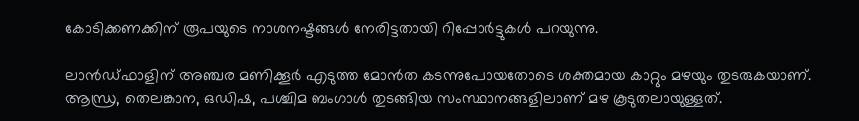കോടിക്കണക്കിന് രൂപയുടെ നാശനഷ്ടങ്ങൾ നേരിട്ടതായി റിപ്പോർട്ടുകൾ പറയുന്നു.

ലാൻഡ്‌ഫാളിന് അഞ്ചര മണിക്കൂർ എടുത്ത മോൻത കടന്നുപോയതോടെ ശക്തമായ കാറ്റും മഴയും തുടരുകയാണ്. ആന്ധ്ര, തെലങ്കാന, ഒഡിഷ, പശ്ചിമ ബംഗാൾ തുടങ്ങിയ സംസ്ഥാനങ്ങളിലാണ് മഴ കൂടുതലായുള്ളത്.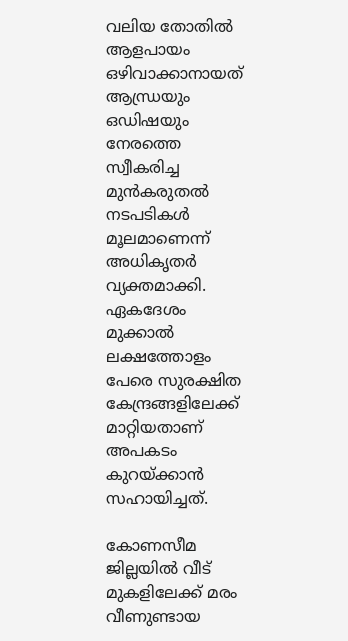വലിയ തോതിൽ ആളപായം ഒഴിവാക്കാനായത് ആന്ധ്രയും ഒഡിഷയും നേരത്തെ സ്വീകരിച്ച മുൻകരുതൽ നടപടികൾ മൂലമാണെന്ന് അധികൃതർ വ്യക്തമാക്കി. ഏകദേശം മുക്കാൽ ലക്ഷത്തോളം പേരെ സുരക്ഷിത കേന്ദ്രങ്ങളിലേക്ക് മാറ്റിയതാണ് അപകടം കുറയ്ക്കാൻ സഹായിച്ചത്.

കോണസീമ ജില്ലയിൽ വീട് മുകളിലേക്ക് മരം വീണുണ്ടായ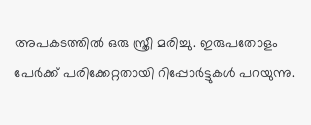അപകടത്തിൽ ഒരു സ്ത്രീ മരിച്ചു. ഇരുപതോളം പേർക്ക് പരിക്കേറ്റതായി റിപ്പോർട്ടുകൾ പറയുന്നു.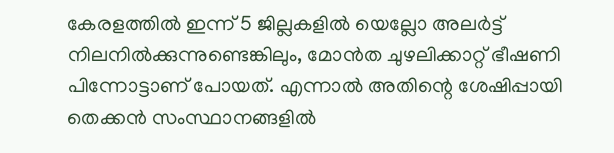കേരളത്തിൽ ഇന്ന് 5 ജില്ലകളിൽ യെല്ലോ അലർട്ട് നിലനിൽക്കുന്നുണ്ടെങ്കിലും, മോൻത ചുഴലിക്കാറ്റ് ഭീഷണി പിന്നോട്ടാണ് പോയത്. എന്നാൽ അതിന്റെ ശേഷിപ്പായി തെക്കൻ സംസ്ഥാനങ്ങളിൽ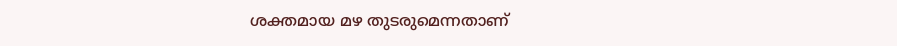ശക്തമായ മഴ തുടരുമെന്നതാണ്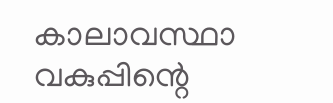കാലാവസ്ഥാ വകുപ്പിന്റെ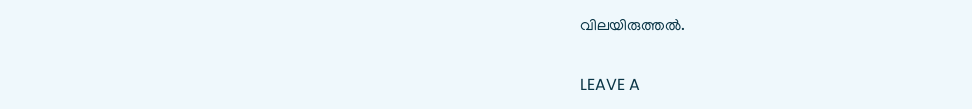വിലയിരുത്തൽ.

LEAVE A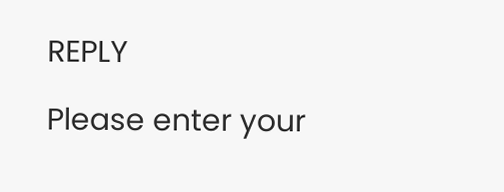REPLY

Please enter your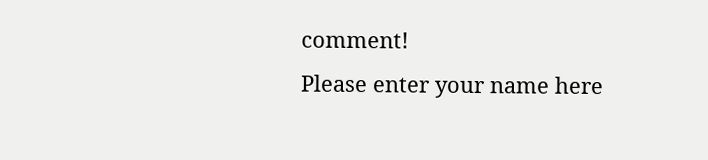comment!
Please enter your name here